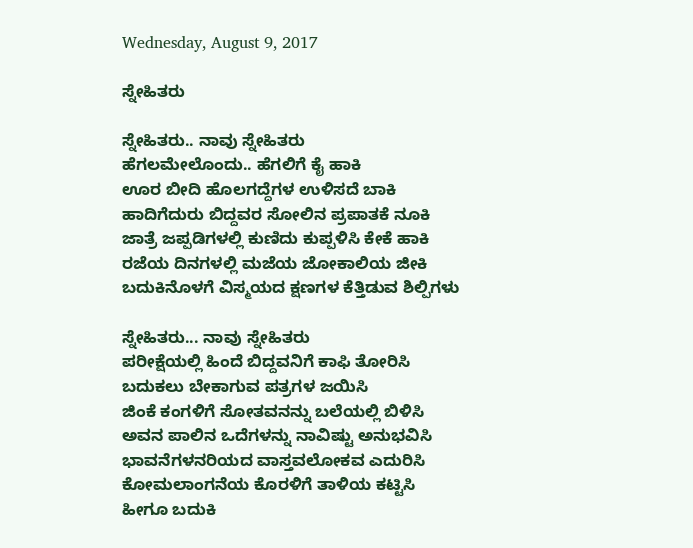Wednesday, August 9, 2017

ಸ್ನೇಹಿತರು

ಸ್ನೇಹಿತರು.. ನಾವು ಸ್ನೇಹಿತರು
ಹೆಗಲಮೇಲೊಂದು.. ಹೆಗಲಿಗೆ ಕೈ ಹಾಕಿ
ಊರ ಬೀದಿ ಹೊಲಗದ್ದೆಗಳ ಉಳಿಸದೆ ಬಾಕಿ
ಹಾದಿಗೆದುರು ಬಿದ್ದವರ ಸೋಲಿನ ಪ್ರಪಾತಕೆ ನೂಕಿ
ಜಾತ್ರೆ ಜಪ್ಪಡಿಗಳಲ್ಲಿ ಕುಣಿದು ಕುಪ್ಪಳಿಸಿ ಕೇಕೆ ಹಾಕಿ
ರಜೆಯ ದಿನಗಳಲ್ಲಿ ಮಜೆಯ ಜೋಕಾಲಿಯ ಜೀಕಿ
ಬದುಕಿನೊಳಗೆ ವಿಸ್ಮಯದ ಕ್ಷಣಗಳ ಕೆತ್ತಿಡುವ ಶಿಲ್ಪಿಗಳು

ಸ್ನೇಹಿತರು... ನಾವು ಸ್ನೇಹಿತರು
ಪರೀಕ್ಷೆಯಲ್ಲಿ ಹಿಂದೆ ಬಿದ್ದವನಿಗೆ ಕಾಫಿ ತೋರಿಸಿ
ಬದುಕಲು ಬೇಕಾಗುವ ಪತ್ರಗಳ ಜಯಿಸಿ
ಜಿಂಕೆ ಕಂಗಳಿಗೆ ಸೋತವನನ್ನು ಬಲೆಯಲ್ಲಿ ಬಿಳಿಸಿ
ಅವನ ಪಾಲಿನ ಒದೆಗಳನ್ನು ನಾವಿಷ್ಟು ಅನುಭವಿಸಿ
ಭಾವನೆಗಳನರಿಯದ ವಾಸ್ತವಲೋಕವ ಎದುರಿಸಿ
ಕೋಮಲಾಂಗನೆಯ ಕೊರಳಿಗೆ ತಾಳಿಯ ಕಟ್ಟಿಸಿ
ಹೀಗೂ ಬದುಕಿ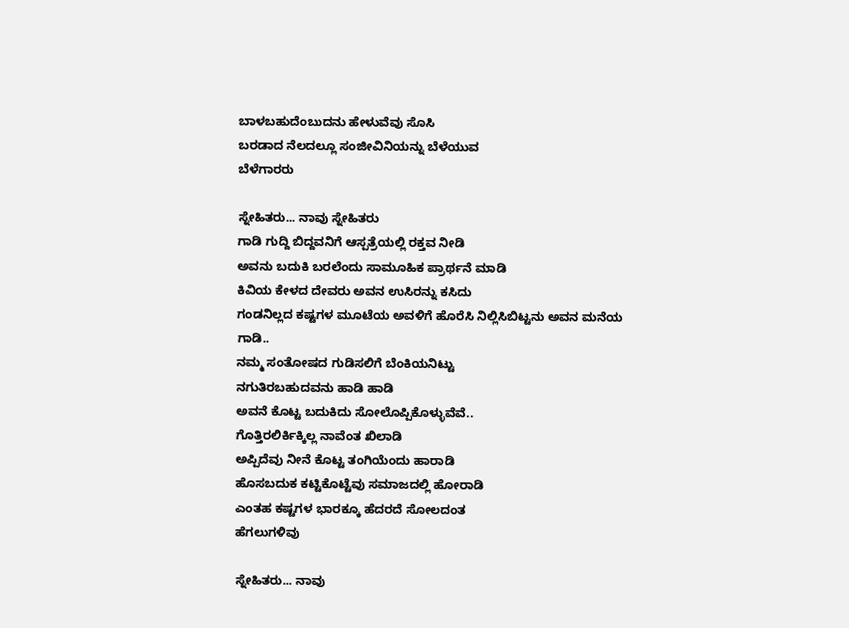ಬಾಳಬಹುದೆಂಬುದನು ಹೇಳುವೆವು ಸೊಸಿ
ಬರಡಾದ ನೆಲದಲ್ಲೂ ಸಂಜೀವಿನಿಯನ್ನು ಬೆಳೆಯುವ
ಬೆಳೆಗಾರರು

ಸ್ನೇಹಿತರು... ನಾವು ಸ್ನೇಹಿತರು
ಗಾಡಿ ಗುದ್ದಿ ಬಿದ್ದವನಿಗೆ ಆಸ್ಪತ್ರೆಯಲ್ಲಿ ರಕ್ತವ ನೀಡಿ
ಅವನು ಬದುಕಿ ಬರಲೆಂದು ಸಾಮೂಹಿಕ ಪ್ರಾರ್ಥನೆ ಮಾಡಿ
ಕಿವಿಯ ಕೇಳದ ದೇವರು ಅವನ ಉಸಿರನ್ನು ಕಸಿದು
ಗಂಡನಿಲ್ಲದ ಕಷ್ಟಗಳ ಮೂಟೆಯ ಅವಳಿಗೆ ಹೊರೆಸಿ ನಿಲ್ಲಿಸಿಬಿಟ್ಟನು ಅವನ ಮನೆಯ ಗಾಡಿ..
ನಮ್ಮ ಸಂತೋಷದ ಗುಡಿಸಲಿಗೆ ಬೆಂಕಿಯನಿಟ್ಟು
ನಗುತಿರಬಹುದವನು ಹಾಡಿ ಹಾಡಿ
ಅವನೆ ಕೊಟ್ಟ ಬದುಕಿದು ಸೋಲೊಪ್ಪಿಕೊಳ್ಳುವೆವೆ..
ಗೊತ್ತಿರಲಿರ್ಕಿಕ್ಕಿಲ್ಲ ನಾವೆಂತ ಖಿಲಾಡಿ
ಅಪ್ಪಿದೆವು ನೀನೆ ಕೊಟ್ಟ ತಂಗಿಯೆಂದು ಹಾರಾಡಿ
ಹೊಸಬದುಕ ಕಟ್ಟಿಕೊಟ್ಟೆವು ಸಮಾಜದಲ್ಲಿ ಹೋರಾಡಿ
ಎಂತಹ ಕಷ್ಟಗಳ ಭಾರಕ್ಕೂ ಹೆದರದೆ ಸೋಲದಂತ
ಹೆಗಲುಗಳಿವು

ಸ್ನೇಹಿತರು... ನಾವು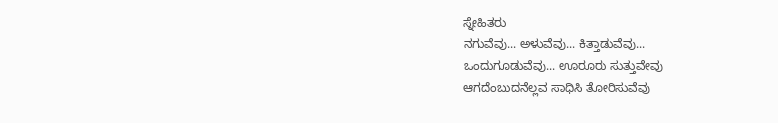ಸ್ನೇಹಿತರು
ನಗುವೆವು... ಅಳುವೆವು... ಕಿತ್ತಾಡುವೆವು...
ಒಂದುಗೂಡುವೆವು... ಊರೂರು ಸುತ್ತುವೇವು
ಆಗದೆಂಬುದನೆಲ್ಲವ ಸಾಧಿಸಿ ತೋರಿಸುವೆವು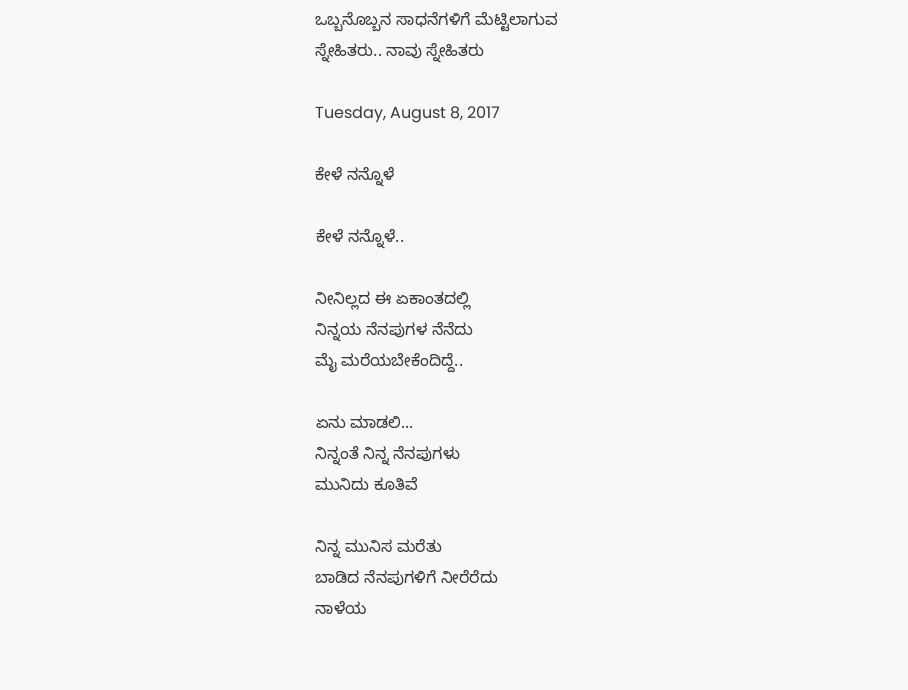ಒಬ್ಬನೊಬ್ಬನ ಸಾಧನೆಗಳಿಗೆ ಮೆಟ್ಟಿಲಾಗುವ
ಸ್ನೇಹಿತರು.. ನಾವು ಸ್ನೇಹಿತರು

Tuesday, August 8, 2017

ಕೇಳೆ ನನ್ನೊಳೆ

ಕೇಳೆ ನನ್ನೊಳೆ..

ನೀನಿಲ್ಲದ ಈ ಏಕಾಂತದಲ್ಲಿ
ನಿನ್ನಯ ನೆನಪುಗಳ ನೆನೆದು
ಮೈ ಮರೆಯಬೇಕೆಂದಿದ್ದೆ..

ಏನು ಮಾಡಲಿ...
ನಿನ್ನಂತೆ ನಿನ್ನ ನೆನಪುಗಳು
ಮುನಿದು ಕೂತಿವೆ

ನಿನ್ನ ಮುನಿಸ ಮರೆತು
ಬಾಡಿದ ನೆನಪುಗಳಿಗೆ ನೀರೆರೆದು
ನಾಳೆಯ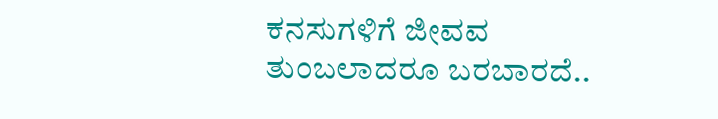ಕನಸುಗಳಿಗೆ ಜೀವವ
ತುಂಬಲಾದರೂ ಬರಬಾರದೆ..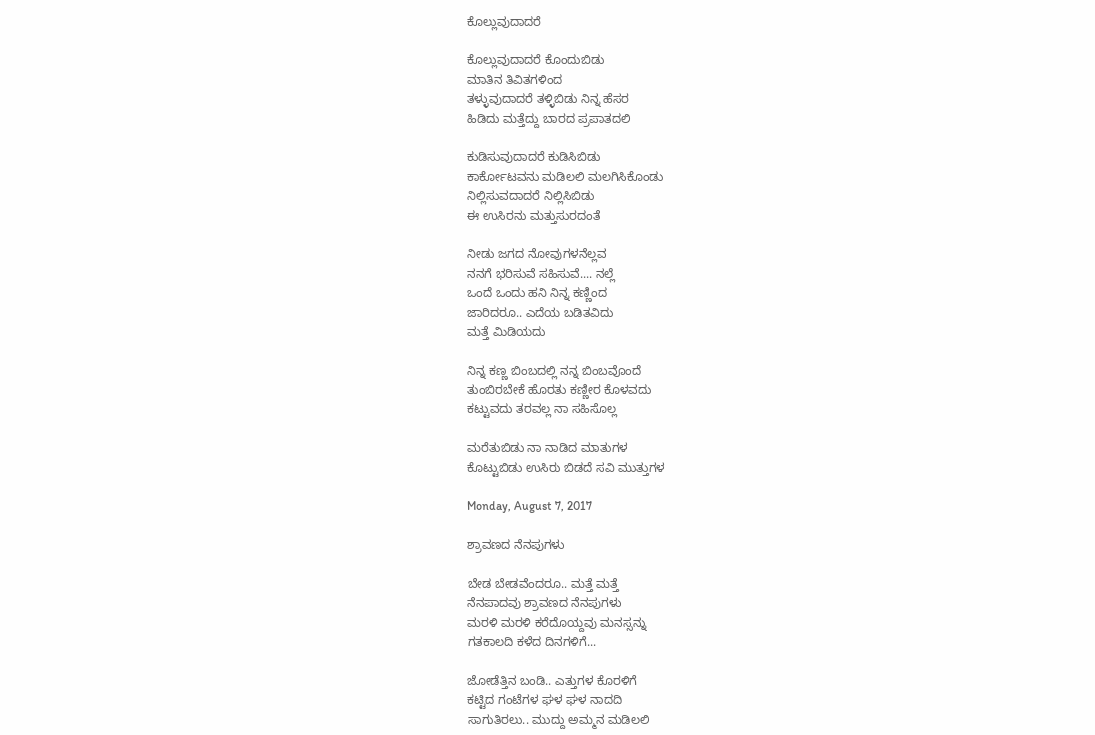ಕೊಲ್ಲುವುದಾದರೆ

ಕೊಲ್ಲುವುದಾದರೆ ಕೊಂದುಬಿಡು
ಮಾತಿನ ತಿವಿತಗಳಿಂದ
ತಳ್ಳುವುದಾದರೆ ತಳ್ಳಿಬಿಡು ನಿನ್ನ ಹೆಸರ
ಹಿಡಿದು ಮತ್ತೆದ್ದು ಬಾರದ ಪ್ರಪಾತದಲಿ

ಕುಡಿಸುವುದಾದರೆ ಕುಡಿಸಿಬಿಡು
ಕಾರ್ಕೋಟವನು ಮಡಿಲಲಿ ಮಲಗಿಸಿಕೊಂಡು
ನಿಲ್ಲಿಸುವದಾದರೆ ನಿಲ್ಲಿಸಿಬಿಡು
ಈ ಉಸಿರನು ಮತ್ತುಸುರದಂತೆ

ನೀಡು ಜಗದ ನೋವುಗಳನೆಲ್ಲವ
ನನಗೆ ಭರಿಸುವೆ ಸಹಿಸುವೆ.... ನಲ್ಲೆ
ಒಂದೆ ಒಂದು ಹನಿ ನಿನ್ನ ಕಣ್ಣಿಂದ
ಜಾರಿದರೂ.. ಎದೆಯ ಬಡಿತವಿದು
ಮತ್ತೆ ಮಿಡಿಯದು

ನಿನ್ನ ಕಣ್ಣ ಬಿಂಬದಲ್ಲಿ ನನ್ನ ಬಿಂಬವೊಂದೆ
ತುಂಬಿರಬೇಕೆ ಹೊರತು ಕಣ್ಣೀರ ಕೊಳವದು
ಕಟ್ಟುವದು ತರವಲ್ಲ ನಾ ಸಹಿಸೊಲ್ಲ

ಮರೆತುಬಿಡು ನಾ ನಾಡಿದ ಮಾತುಗಳ
ಕೊಟ್ಟುಬಿಡು ಉಸಿರು ಬಿಡದೆ ಸವಿ ಮುತ್ತುಗಳ

Monday, August 7, 2017

ಶ್ರಾವಣದ ನೆನಪುಗಳು

ಬೇಡ ಬೇಡವೆಂದರೂ.. ಮತ್ತೆ ಮತ್ತೆ
ನೆನಪಾದವು ಶ್ರಾವಣದ ನೆನಪುಗಳು
ಮರಳಿ ಮರಳಿ ಕರೆದೊಯ್ದವು ಮನಸ್ಸನ್ನು
ಗತಕಾಲದಿ ಕಳೆದ ದಿನಗಳಿಗೆ...

ಜೋಡೆತ್ತಿನ ಬಂಡಿ.. ಎತ್ತುಗಳ ಕೊರಳಿಗೆ
ಕಟ್ಟಿದ ಗಂಟೆಗಳ ಘಳ ಘಳ ನಾದದಿ
ಸಾಗುತಿರಲು.. ಮುದ್ದು ಅಮ್ಮನ ಮಡಿಲಲಿ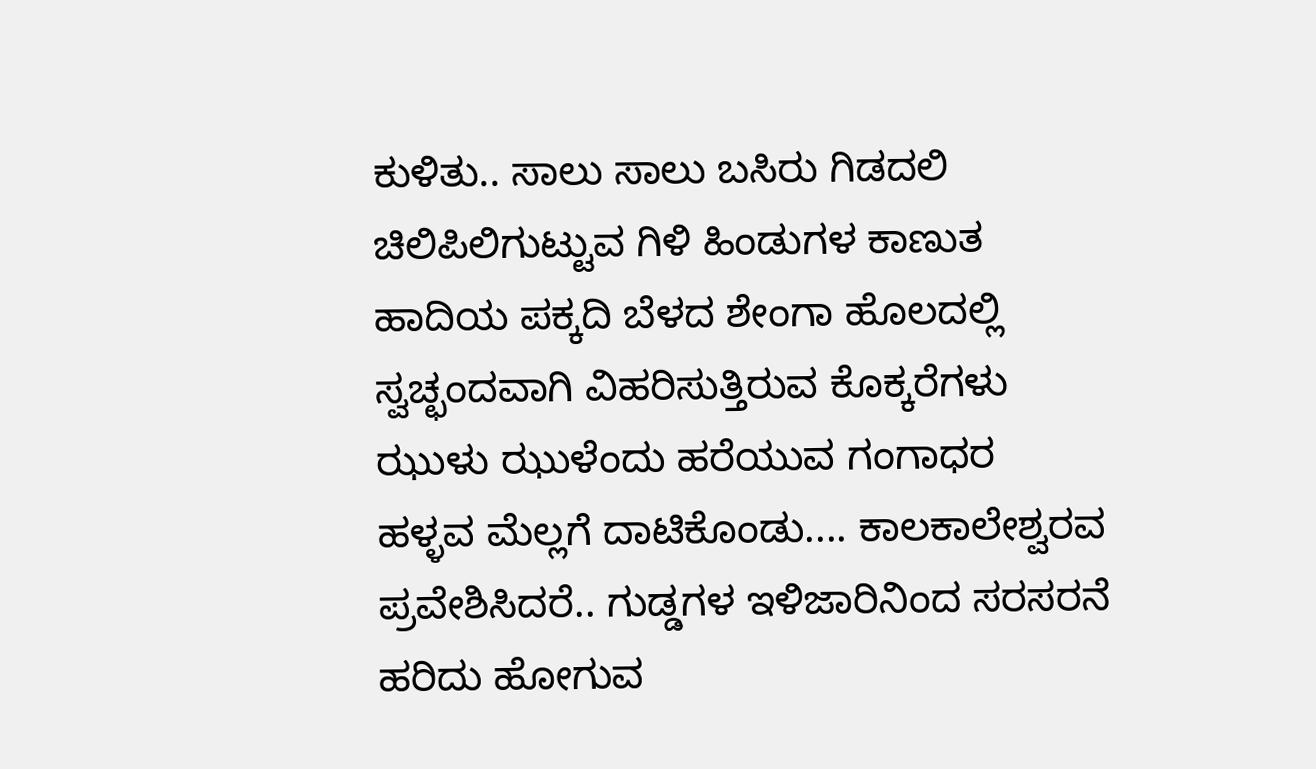ಕುಳಿತು.. ಸಾಲು ಸಾಲು ಬಸಿರು ಗಿಡದಲಿ
ಚಿಲಿಪಿಲಿಗುಟ್ಟುವ ಗಿಳಿ ಹಿಂಡುಗಳ ಕಾಣುತ
ಹಾದಿಯ ಪಕ್ಕದಿ ಬೆಳದ ಶೇಂಗಾ ಹೊಲದಲ್ಲಿ
ಸ್ವಚ್ಛಂದವಾಗಿ ವಿಹರಿಸುತ್ತಿರುವ ಕೊಕ್ಕರೆಗಳು
ಝುಳು ಝುಳೆಂದು ಹರೆಯುವ ಗಂಗಾಧರ
ಹಳ್ಳವ ಮೆಲ್ಲಗೆ ದಾಟಿಕೊಂಡು.... ಕಾಲಕಾಲೇಶ್ವರವ
ಪ್ರವೇಶಿಸಿದರೆ.. ಗುಡ್ಡಗಳ ಇಳಿಜಾರಿನಿಂದ ಸರಸರನೆ
ಹರಿದು ಹೋಗುವ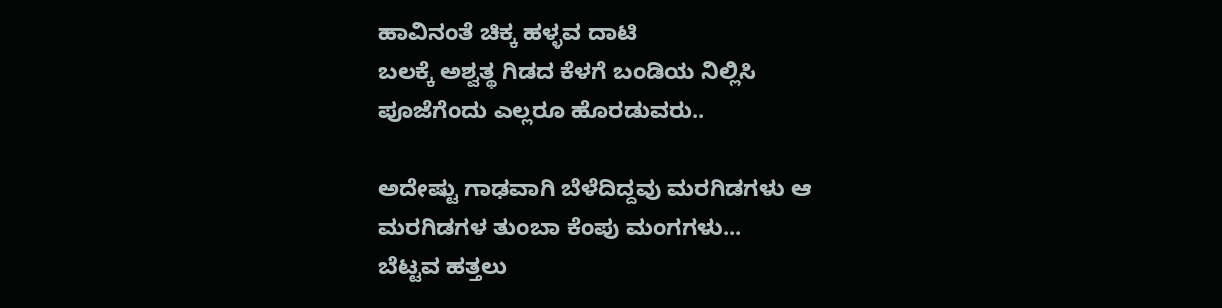ಹಾವಿನಂತೆ ಚಿಕ್ಕ ಹಳ್ಳವ ದಾಟಿ
ಬಲಕ್ಕೆ ಅಶ್ವತ್ಥ ಗಿಡದ ಕೆಳಗೆ ಬಂಡಿಯ ನಿಲ್ಲಿಸಿ
ಪೂಜೆಗೆಂದು ಎಲ್ಲರೂ ಹೊರಡುವರು..

ಅದೇಷ್ಟು ಗಾಢವಾಗಿ ಬೆಳೆದಿದ್ದವು ಮರಗಿಡಗಳು ಆ
ಮರಗಿಡಗಳ ತುಂಬಾ ಕೆಂಪು ಮಂಗಗಳು...
ಬೆಟ್ಟವ ಹತ್ತಲು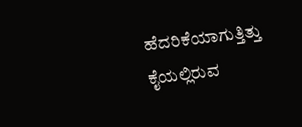ಹೆದರಿಕೆಯಾಗುತ್ತಿತ್ತು ಕೈಯಲ್ಲಿರುವ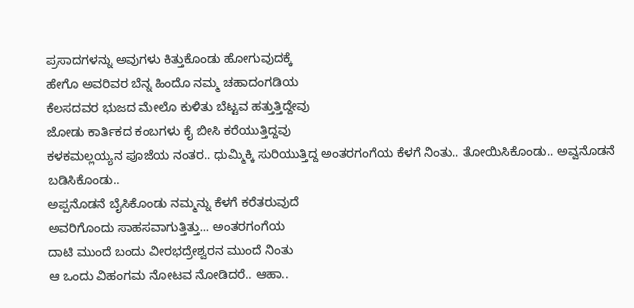ಪ್ರಸಾದಗಳನ್ನು ಅವುಗಳು ಕಿತ್ತುಕೊಂಡು ಹೋಗುವುದಕ್ಕೆ
ಹೇಗೊ ಅವರಿವರ ಬೆನ್ನ ಹಿಂದೊ ನಮ್ಮ ಚಹಾದಂಗಡಿಯ
ಕೆಲಸದವರ ಭುಜದ ಮೇಲೊ ಕುಳಿತು ಬೆಟ್ಟವ ಹತ್ತುತ್ತಿದ್ದೇವು
ಜೋಡು ಕಾರ್ತಿಕದ ಕಂಬಗಳು ಕೈ ಬೀಸಿ ಕರೆಯುತ್ತಿದ್ದವು
ಕಳಕಮಲ್ಲಯ್ಯನ ಪೂಜೆಯ ನಂತರ.. ಧುಮ್ಮಿಕ್ಕಿ ಸುರಿಯುತ್ತಿದ್ದ ಅಂತರಗಂಗೆಯ ಕೆಳಗೆ ನಿಂತು.. ತೋಯಿಸಿಕೊಂಡು.. ಅವ್ವನೊಡನೆ ಬಡಿಸಿಕೊಂಡು..
ಅಪ್ಪನೊಡನೆ ಬೈಸಿಕೊಂಡು ನಮ್ಮನ್ನು ಕೆಳಗೆ ಕರೆತರುವುದೆ
ಅವರಿಗೊಂದು ಸಾಹಸವಾಗುತ್ತಿತ್ತು... ಅಂತರಗಂಗೆಯ
ದಾಟಿ ಮುಂದೆ ಬಂದು ವೀರಭದ್ರೇಶ್ವರನ ಮುಂದೆ ನಿಂತು
ಆ ಒಂದು ವಿಹಂಗಮ ನೋಟವ ನೋಡಿದರೆ.. ಆಹಾ..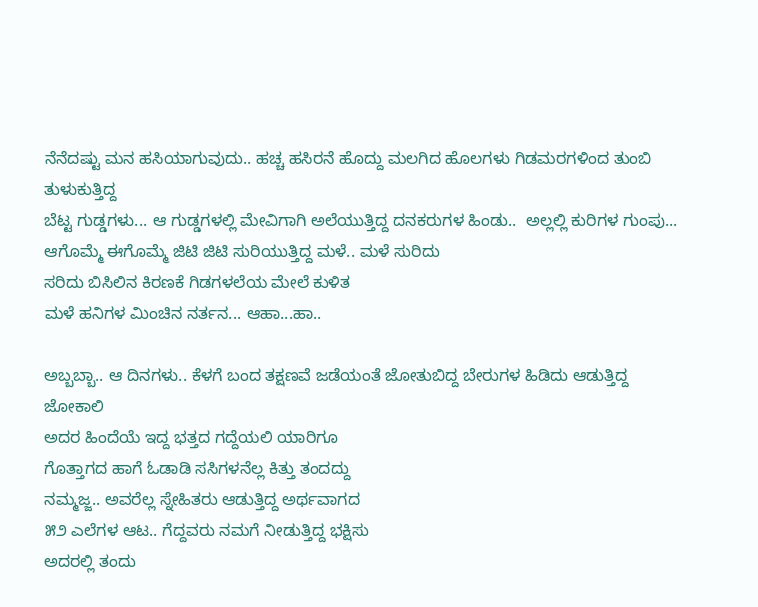ನೆನೆದಷ್ಟು ಮನ ಹಸಿಯಾಗುವುದು.. ಹಚ್ಚ ಹಸಿರನೆ ಹೊದ್ದು ಮಲಗಿದ ಹೊಲಗಳು ಗಿಡಮರಗಳಿಂದ ತುಂಬಿ ತುಳುಕುತ್ತಿದ್ದ
ಬೆಟ್ಟ ಗುಡ್ಡಗಳು... ಆ ಗುಡ್ಡಗಳಲ್ಲಿ ಮೇವಿಗಾಗಿ ಅಲೆಯುತ್ತಿದ್ದ ದನಕರುಗಳ ಹಿಂಡು..  ಅಲ್ಲಲ್ಲಿ ಕುರಿಗಳ ಗುಂಪು... ಆಗೊಮ್ಮೆ ಈಗೊಮ್ಮೆ ಜಿಟಿ ಜಿಟಿ ಸುರಿಯುತ್ತಿದ್ದ ಮಳೆ.. ಮಳೆ ಸುರಿದು
ಸರಿದು ಬಿಸಿಲಿನ ಕಿರಣಕೆ ಗಿಡಗಳಲೆಯ ಮೇಲೆ ಕುಳಿತ
ಮಳೆ ಹನಿಗಳ ಮಿಂಚಿನ ನರ್ತನ... ಆಹಾ...ಹಾ..

ಅಬ್ಬಬ್ಬಾ.. ಆ ದಿನಗಳು.. ಕೆಳಗೆ ಬಂದ ತಕ್ಷಣವೆ ಜಡೆಯಂತೆ ಜೋತುಬಿದ್ದ ಬೇರುಗಳ ಹಿಡಿದು ಆಡುತ್ತಿದ್ದ ಜೋಕಾಲಿ
ಅದರ ಹಿಂದೆಯೆ ಇದ್ದ ಭತ್ತದ ಗದ್ದೆಯಲಿ ಯಾರಿಗೂ
ಗೊತ್ತಾಗದ ಹಾಗೆ ಓಡಾಡಿ ಸಸಿಗಳನೆಲ್ಲ ಕಿತ್ತು ತಂದದ್ದು
ನಮ್ಮಜ್ಜ.. ಅವರೆಲ್ಲ ಸ್ನೇಹಿತರು ಆಡುತ್ತಿದ್ದ ಅರ್ಥವಾಗದ
೫೨ ಎಲೆಗಳ ಆಟ.. ಗೆದ್ದವರು ನಮಗೆ ನೀಡುತ್ತಿದ್ದ ಭಕ್ಷಿಸು
ಅದರಲ್ಲಿ ತಂದು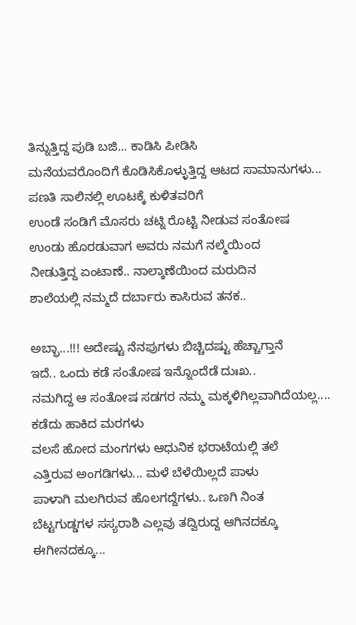ತಿನ್ನುತ್ತಿದ್ದ ಪುಡಿ ಬಜಿ... ಕಾಡಿಸಿ ಪೀಡಿಸಿ
ಮನೆಯವರೊಂದಿಗೆ ಕೊಡಿಸಿಕೊಳ್ಳುತ್ತಿದ್ದ ಆಟದ ಸಾಮಾನುಗಳು... ಪಣತಿ ಸಾಲಿನಲ್ಲಿ ಊಟಕ್ಕೆ ಕುಳಿತವರಿಗೆ
ಉಂಡೆ ಸಂಡಿಗೆ ಮೊಸರು ಚಟ್ನಿ ರೊಟ್ಟಿ ನೀಡುವ ಸಂತೋಷ
ಉಂಡು ಹೊರಡುವಾಗ ಅವರು ನಮಗೆ ನಲ್ಮೆಯಿಂದ
ನೀಡುತ್ತಿದ್ದ ಏಂಟಾಣೆ.. ನಾಲ್ಕಾಣೆಯಿಂದ ಮರುದಿನ
ಶಾಲೆಯಲ್ಲಿ ನಮ್ಮದೆ ದರ್ಬಾರು ಕಾಸಿರುವ ತನಕ..

ಅಬ್ಭಾ...!!! ಅದೇಷ್ಟು ನೆನಪುಗಳು ಬಿಚ್ಚಿದಷ್ಟು ಹೆಚ್ಚಾಗ್ತಾನೆ
ಇದೆ.. ಒಂದು ಕಡೆ ಸಂತೋಷ ಇನ್ನೊಂದೆಡೆ ದುಃಖ..
ನಮಗಿದ್ದ ಆ ಸಂತೋಷ ಸಡಗರ ನಮ್ಮ ಮಕ್ಕಳಿಗಿಲ್ಲವಾಗಿದೆಯಲ್ಲ.... ಕಡೆದು ಹಾಕಿದ ಮರಗಳು
ವಲಸೆ ಹೋದ ಮಂಗಗಳು ಆಧುನಿಕ ಭರಾಟೆಯಲ್ಲಿ ತಲೆ
ಎತ್ತಿರುವ ಅಂಗಡಿಗಳು... ಮಳೆ ಬೆಳೆಯಿಲ್ಲದೆ ಪಾಳು
ಪಾಳಾಗಿ ಮಲಗಿರುವ ಹೊಲಗದ್ದೆಗಳು.. ಒಣಗಿ ನಿಂತ
ಬೆಟ್ಟಗುಡ್ಡಗಳ ಸಸ್ಯರಾಶಿ ಎಲ್ಲವು ತದ್ವಿರುದ್ದ ಆಗಿನದಕ್ಕೂ ಈಗೀನದಕ್ಕೂ...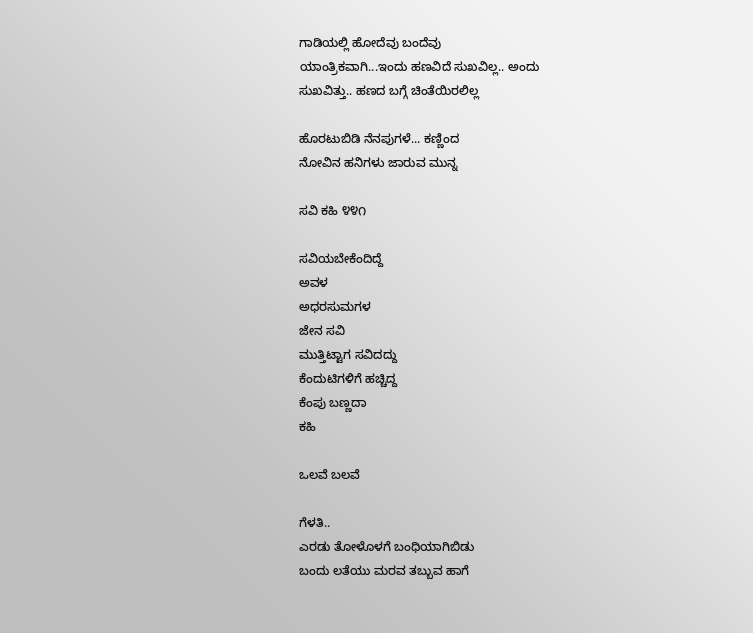ಗಾಡಿಯಲ್ಲಿ ಹೋದೆವು ಬಂದೆವು
ಯಾಂತ್ರಿಕವಾಗಿ...ಇಂದು ಹಣವಿದೆ ಸುಖವಿಲ್ಲ.. ಅಂದು
ಸುಖವಿತ್ತು.. ಹಣದ ಬಗ್ಗೆ ಚಿಂತೆಯಿರಲಿಲ್ಲ

ಹೊರಟುಬಿಡಿ ನೆನಪುಗಳೆ... ಕಣ್ಣಿಂದ
ನೋವಿನ ಹನಿಗಳು ಜಾರುವ ಮುನ್ನ

ಸವಿ ಕಹಿ ೪೪೧

ಸವಿಯಬೇಕೆಂದಿದ್ದೆ
ಅವಳ
ಅಧರಸುಮಗಳ
ಜೇನ ಸವಿ
ಮುತ್ತಿಟ್ಟಾಗ ಸವಿದದ್ದು
ಕೆಂದುಟಿಗಳಿಗೆ ಹಚ್ಚಿದ್ದ
ಕೆಂಪು ಬಣ್ಣದಾ
ಕಹಿ

ಒಲವೆ ಬಲವೆ

ಗೆಳತಿ..
ಎರಡು ತೋಳೊಳಗೆ ಬಂಧಿಯಾಗಿಬಿಡು
ಬಂದು ಲತೆಯು ಮರವ ತಬ್ಬುವ ಹಾಗೆ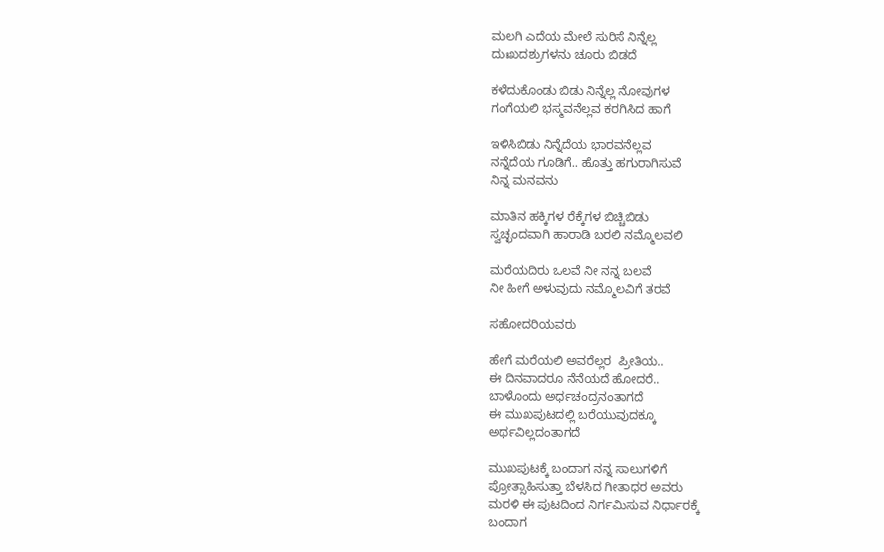ಮಲಗಿ ಎದೆಯ ಮೇಲೆ ಸುರಿಸೆ ನಿನ್ನೆಲ್ಲ
ದುಃಖದಶ್ರುಗಳನು ಚೂರು ಬಿಡದೆ

ಕಳೆದುಕೊಂಡು ಬಿಡು ನಿನ್ನೆಲ್ಲ ನೋವುಗಳ
ಗಂಗೆಯಲಿ ಭಸ್ಮವನೆಲ್ಲವ ಕರಗಿಸಿದ ಹಾಗೆ

ಇಳಿಸಿಬಿಡು ನಿನ್ನೆದೆಯ ಭಾರವನೆಲ್ಲವ
ನನ್ನೆದೆಯ ಗೂಡಿಗೆ.. ಹೊತ್ತು ಹಗುರಾಗಿಸುವೆ
ನಿನ್ನ ಮನವನು

ಮಾತಿನ ಹಕ್ಕಿಗಳ ರೆಕ್ಕೆಗಳ ಬಿಚ್ಚಿಬಿಡು
ಸ್ವಚ್ಛಂದವಾಗಿ ಹಾರಾಡಿ ಬರಲಿ ನಮ್ಮೊಲವಲಿ

ಮರೆಯದಿರು ಒಲವೆ ನೀ ನನ್ನ ಬಲವೆ
ನೀ ಹೀಗೆ ಅಳುವುದು ನಮ್ಮೊಲವಿಗೆ ತರವೆ

ಸಹೋದರಿಯವರು

ಹೇಗೆ ಮರೆಯಲಿ ಅವರೆಲ್ಲರ  ಪ್ರೀತಿಯ..
ಈ ದಿನವಾದರೂ ನೆನೆಯದೆ ಹೋದರೆ..
ಬಾಳೊಂದು ಅರ್ಧಚಂದ್ರನಂತಾಗದೆ
ಈ ಮುಖಪುಟದಲ್ಲಿ ಬರೆಯುವುದಕ್ಕೂ
ಅರ್ಥವಿಲ್ಲದಂತಾಗದೆ

ಮುಖಪುಟಕ್ಕೆ ಬಂದಾಗ ನನ್ನ ಸಾಲುಗಳಿಗೆ
ಪ್ರೋತ್ಸಾಹಿಸುತ್ತಾ ಬೆಳಸಿದ ಗೀತಾಧರ ಅವರು
ಮರಳಿ ಈ ಪುಟದಿಂದ ನಿರ್ಗಮಿಸುವ ನಿರ್ಧಾರಕ್ಕೆ
ಬಂದಾಗ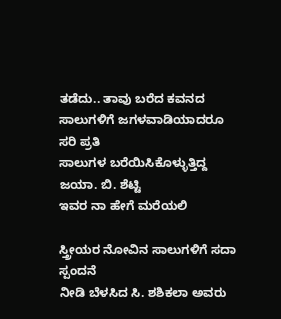ತಡೆದು.. ತಾವು ಬರೆದ ಕವನದ
ಸಾಲುಗಳಿಗೆ ಜಗಳವಾಡಿಯಾದರೂ ಸರಿ ಪ್ರತಿ
ಸಾಲುಗಳ ಬರೆಯಿಸಿಕೊಳ್ಳುತ್ತಿದ್ದ ಜಯಾ. ಬಿ. ಶೆಟ್ಟಿ
ಇವರ ನಾ ಹೇಗೆ ಮರೆಯಲಿ

ಸ್ತ್ರೀಯರ ನೋವಿನ ಸಾಲುಗಳಿಗೆ ಸದಾ ಸ್ಪಂದನೆ
ನೀಡಿ ಬೆಳಸಿದ ಸಿ. ಶಶಿಕಲಾ ಅವರು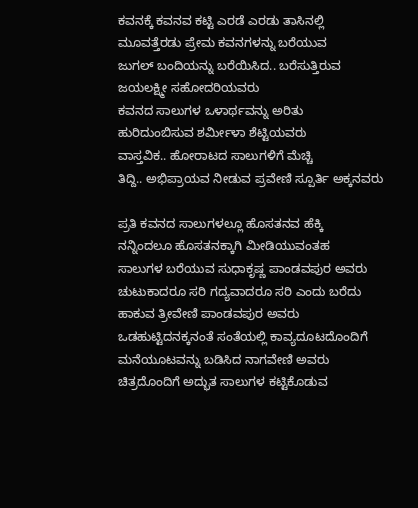ಕವನಕ್ಕೆ ಕವನವ ಕಟ್ಟಿ ಎರಡೆ ಎರಡು ತಾಸಿನಲ್ಲಿ
ಮೂವತ್ತೆರಡು ಪ್ರೇಮ ಕವನಗಳನ್ನು ಬರೆಯುವ
ಜುಗಲ್ ಬಂದಿಯನ್ನು ಬರೆಯಿಸಿದ.. ಬರೆಸುತ್ತಿರುವ
ಜಯಲಕ್ಷ್ಮೀ ಸಹೋದರಿಯವರು
ಕವನದ ಸಾಲುಗಳ ಒಳಾರ್ಥವನ್ನು ಅರಿತು
ಹುರಿದುಂಬಿಸುವ ಶರ್ಮೀಳಾ ಶೆಟ್ಟಿಯವರು
ವಾಸ್ತವಿಕ.. ಹೋರಾಟದ ಸಾಲುಗಳಿಗೆ ಮೆಚ್ಚಿ
ತಿದ್ದಿ.. ಅಭಿಪ್ರಾಯವ ನೀಡುವ ಪ್ರವೇಣಿ ಸ್ಪೂರ್ತಿ ಅಕ್ಕನವರು

ಪ್ರತಿ ಕವನದ ಸಾಲುಗಳಲ್ಲೂ ಹೊಸತನವ ಹೆಕ್ಕಿ
ನನ್ನಿಂದಲೂ ಹೊಸತನಕ್ಕಾಗಿ ಮೀಡಿಯುವಂತಹ
ಸಾಲುಗಳ ಬರೆಯುವ ಸುಧಾಕೃಷ್ಣ ಪಾಂಡವಪುರ ಅವರು
ಚುಟುಕಾದರೂ ಸರಿ ಗದ್ಯವಾದರೂ ಸರಿ ಎಂದು ಬರೆದು
ಹಾಕುವ ತ್ರೀವೇಣಿ ಪಾಂಡವಪುರ ಅವರು
ಒಡಹುಟ್ಟಿದನಕ್ಕನಂತೆ ಸಂತೆಯಲ್ಲಿ ಕಾವ್ಯದೂಟದೊಂದಿಗೆ
ಮನೆಯೂಟವನ್ನು ಬಡಿಸಿದ ನಾಗವೇಣಿ ಅವರು
ಚಿತ್ರದೊಂದಿಗೆ ಅದ್ಭುತ ಸಾಲುಗಳ ಕಟ್ಟಿಕೊಡುವ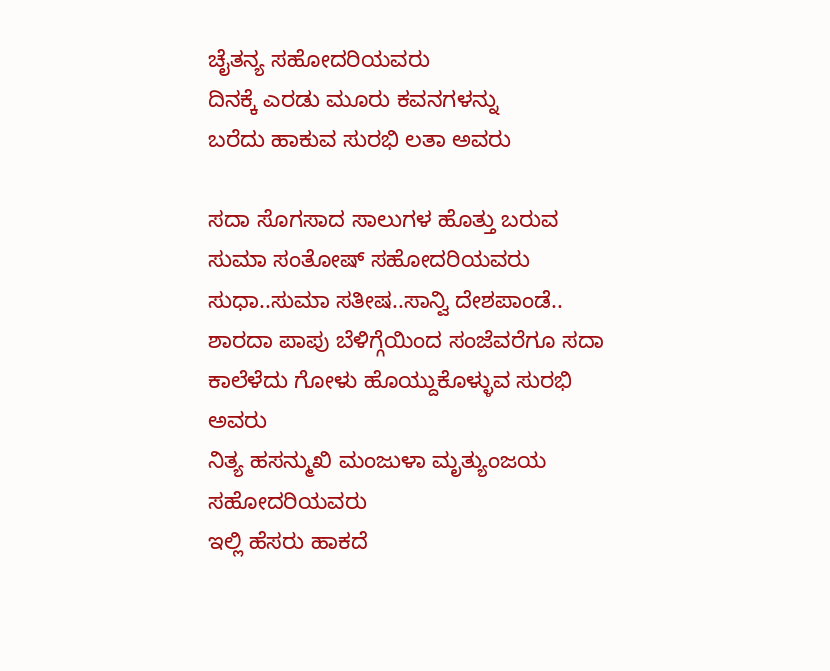ಚೈತನ್ಯ ಸಹೋದರಿಯವರು
ದಿನಕ್ಕೆ ಎರಡು ಮೂರು ಕವನಗಳನ್ನು
ಬರೆದು ಹಾಕುವ ಸುರಭಿ ಲತಾ ಅವರು

ಸದಾ ಸೊಗಸಾದ ಸಾಲುಗಳ ಹೊತ್ತು ಬರುವ
ಸುಮಾ ಸಂತೋಷ್ ಸಹೋದರಿಯವರು
ಸುಧಾ..ಸುಮಾ ಸತೀಷ..ಸಾನ್ವಿ ದೇಶಪಾಂಡೆ..
ಶಾರದಾ ಪಾಪು ಬೆಳಿಗ್ಗೆಯಿಂದ ಸಂಜೆವರೆಗೂ ಸದಾ ಕಾಲೆಳೆದು ಗೋಳು ಹೊಯ್ದುಕೊಳ್ಳುವ ಸುರಭಿ ಅವರು
ನಿತ್ಯ ಹಸನ್ಮುಖಿ ಮಂಜುಳಾ ಮೃತ್ಯುಂಜಯ ಸಹೋದರಿಯವರು
ಇಲ್ಲಿ ಹೆಸರು ಹಾಕದೆ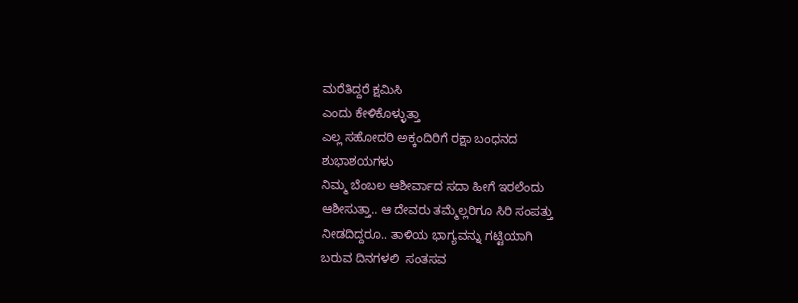ಮರೆತಿದ್ದರೆ ಕ್ಷಮಿಸಿ
ಎಂದು ಕೇಳಿಕೊಳ್ಳುತ್ತಾ
ಎಲ್ಲ ಸಹೋದರಿ ಅಕ್ಕಂದಿರಿಗೆ ರಕ್ಷಾ ಬಂಧನದ
ಶುಭಾಶಯಗಳು
ನಿಮ್ಮ ಬೆಂಬಲ ಆಶೀರ್ವಾದ ಸದಾ ಹೀಗೆ ಇರಲೆಂದು
ಆಶೀಸುತ್ತಾ.. ಆ ದೇವರು ತಮ್ಮೆಲ್ಲರಿಗೂ ಸಿರಿ ಸಂಪತ್ತು
ನೀಡದಿದ್ದರೂ.. ತಾಳಿಯ ಭಾಗ್ಯವನ್ನು ಗಟ್ಟಿಯಾಗಿ
ಬರುವ ದಿನಗಳಲಿ  ಸಂತಸವ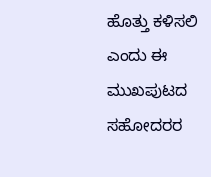ಹೊತ್ತು ಕಳಿಸಲಿ
ಎಂದು ಈ ಮುಖಪುಟದ ಸಹೋದರರ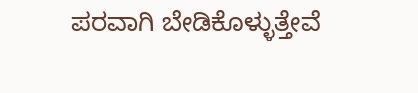ಪರವಾಗಿ ಬೇಡಿಕೊಳ್ಳುತ್ತೇವೆ